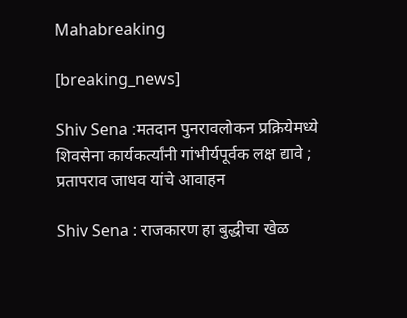Mahabreaking

[breaking_news]

Shiv Sena :मतदान पुनरावलोकन प्रक्रियेमध्ये शिवसेना कार्यकर्त्यांनी गांभीर्यपूर्वक लक्ष द्यावे ;  प्रतापराव जाधव यांचे आवाहन

Shiv Sena : राजकारण हा बुद्धीचा खेळ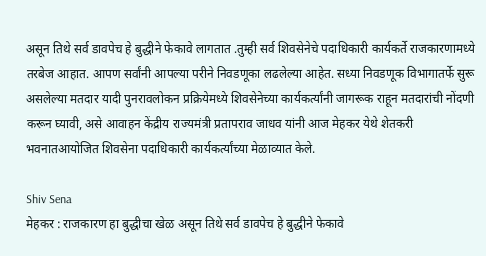असून तिथे सर्व डावपेच हे बुद्धीने फेकावे लागतात .तुम्ही सर्व शिवसेनेचे पदाधिकारी कार्यकर्ते राजकारणामध्ये तरबेज आहात. आपण सर्वांनी आपल्या परीने निवडणूका लढलेल्या आहेत. सध्या निवडणूक विभागातर्फे सुरू असलेल्या मतदार यादी पुनरावलोकन प्रक्रियेमध्ये शिवसेनेच्या कार्यकर्त्यांनी जागरूक राहून मतदारांची नोंदणी करून घ्यावी, असे आवाहन केंद्रीय राज्यमंत्री प्रतापराव जाधव यांनी आज मेहकर येथे शेतकरी भवनातआयोजित शिवसेना पदाधिकारी कार्यकर्त्यांच्या मेळाव्यात केले.

Shiv Sena
मेहकर : राजकारण हा बुद्धीचा खेळ असून तिथे सर्व डावपेच हे बुद्धीने फेकावे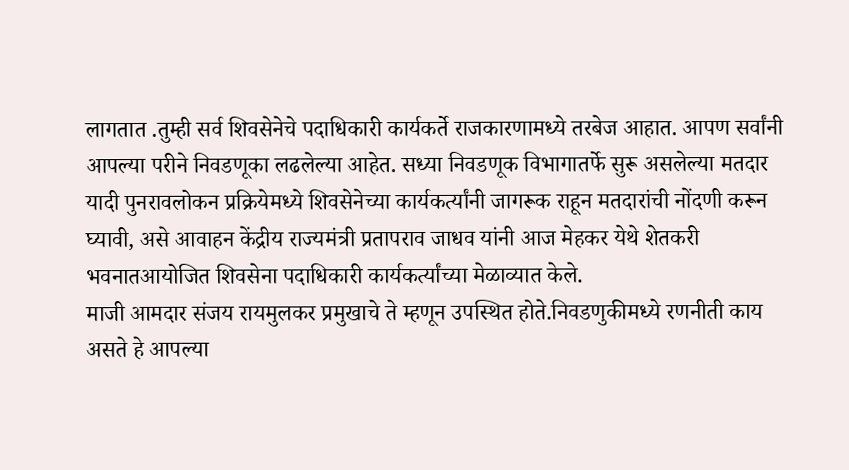लागतात .तुम्ही सर्व शिवसेनेचे पदाधिकारी कार्यकर्ते राजकारणामध्ये तरबेज आहात. आपण सर्वांनी आपल्या परीने निवडणूका लढलेल्या आहेत. सध्या निवडणूक विभागातर्फे सुरू असलेल्या मतदार यादी पुनरावलोकन प्रक्रियेमध्ये शिवसेनेच्या कार्यकर्त्यांनी जागरूक राहून मतदारांची नोंदणी करून घ्यावी, असे आवाहन केंद्रीय राज्यमंत्री प्रतापराव जाधव यांनी आज मेहकर येथे शेतकरी भवनातआयोजित शिवसेना पदाधिकारी कार्यकर्त्यांच्या मेळाव्यात केले.
माजी आमदार संजय रायमुलकर प्रमुखाचे ते म्हणून उपस्थित होते.निवडणुकीमध्ये रणनीती काय असते हे आपल्या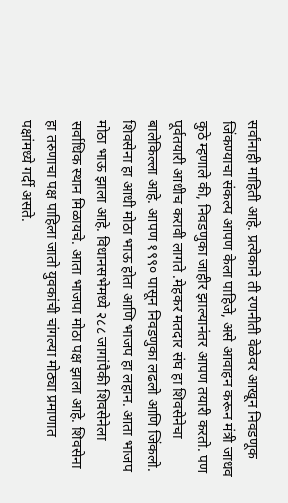सर्वांनाही माहिती आहे. प्रत्येकाने ती रणनीती वेळेवर आखून निवडणूक जिंकण्याचा संकल्प आपण केला पाहिजे, असे आवाहन करून मंत्री जाधव कुठे म्हणाले की, निवडणुका जाहीर झाल्यानंतर आपण तयारी करतो. पण पूर्वतयारी आधीच करावी लागते .मेहकर मतदार संघ हा शिवसेनेचा बालेकिल्ला आहे. आपण १९९० पासून निवडणुका लढलो आणि जिंकलो. शिवसेना हा आधी मोठा भाऊ होता आणि भाजप हा लहान. आता भाजप मोठा भाऊ झाला आहे. विधानसभेमध्ये २८८ जागांपैकी शिवसेनेला सर्वाधिक स्थान मिळायचे. आता भाजपा मोठा पक्ष झाला आहे. शिवसेना हा तरुणाचा पक्ष पाहिला जातो युवकांची चांगल्या मोठ्या प्रमाणात पक्षांमध्ये गर्दी असते.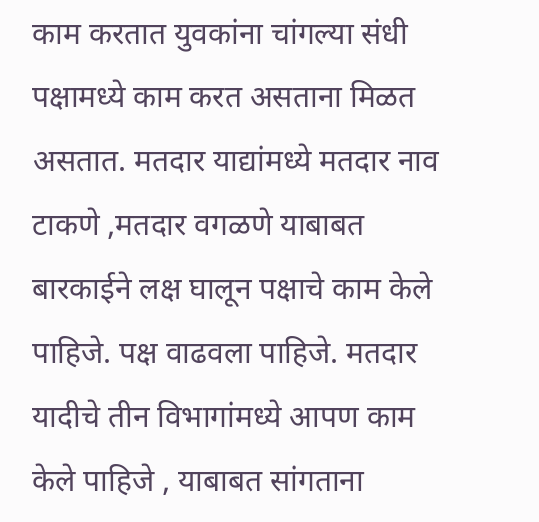काम करतात युवकांना चांगल्या संधी पक्षामध्ये काम करत असताना मिळत असतात. मतदार याद्यांमध्ये मतदार नाव टाकणे ,मतदार वगळणे याबाबत बारकाईने लक्ष घालून पक्षाचे काम केले पाहिजे. पक्ष वाढवला पाहिजे. मतदार यादीचे तीन विभागांमध्ये आपण काम केले पाहिजे , याबाबत सांगताना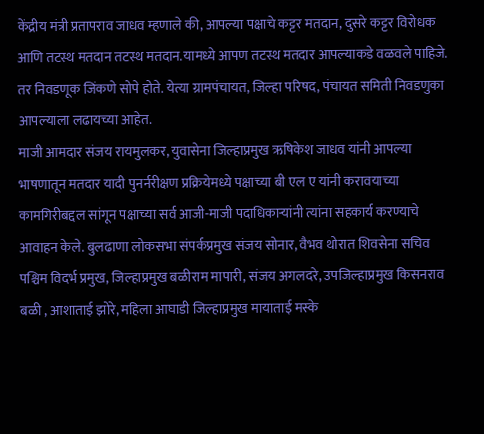केंद्रीय मंत्री प्रतापराव जाधव म्हणाले की, आपल्या पक्षाचे कट्टर मतदान, दुसरे कट्टर विरोधक आणि तटस्थ मतदान तटस्थ मतदान.यामध्ये आपण तटस्थ मतदार आपल्याकडे वळवले पाहिजे. तर निवडणूक जिंकणे सोपे होते. येत्या ग्रामपंचायत, जिल्हा परिषद, पंचायत समिती निवडणुका आपल्याला लढायच्या आहेत.
माजी आमदार संजय रायमुलकर, युवासेना जिल्हाप्रमुख ऋषिकेश जाधव यांनी आपल्या भाषणातून मतदार यादी पुनर्नरीक्षण प्रक्रियेमध्ये पक्षाच्या बी एल ए यांनी करावयाच्या कामगिरीबद्दल सांगून पक्षाच्या सर्व आजी-माजी पदाधिकाऱ्यांनी त्यांना सहकार्य करण्याचे आवाहन केले. बुलढाणा लोकसभा संपर्कप्रमुख संजय सोनार, वैभव थोरात शिवसेना सचिव पश्चिम विदर्भ प्रमुख, जिल्हाप्रमुख बळीराम मापारी, संजय अगलदरे, उपजिल्हाप्रमुख किसनराव बळी , आशाताई झोरे, महिला आघाडी जिल्हाप्रमुख मायाताई मस्के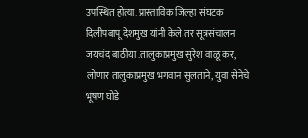उपस्थित होत्या. प्रास्ताविक जिल्हा संघटक दिलीपबापू देशमुख यांनी केले तर सूत्रसंचालन जयचंद बाठीया .तालुकाप्रमुख सुरेश वाळू कर, लोणार तालुकाप्रमुख भगवान सुलताने, युवा सेनेचे भूषण घोडे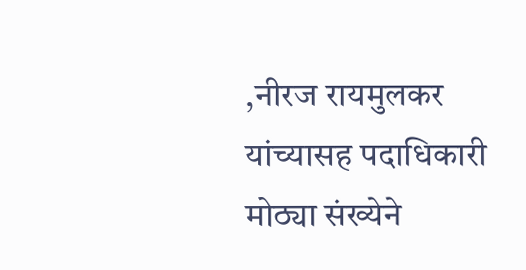,नीरज रायमुलकर यांच्यासह पदाधिकारी मोठ्या संख्येने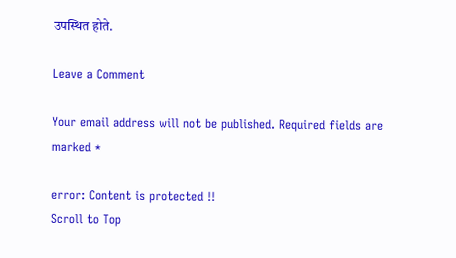उपस्थित होते.

Leave a Comment

Your email address will not be published. Required fields are marked *

error: Content is protected !!
Scroll to Top